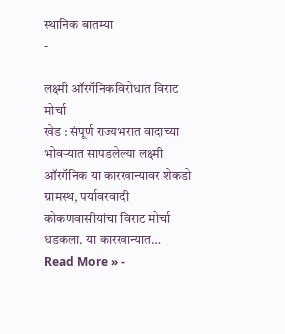स्थानिक बातम्या
-

लक्ष्मी ऑरगॅनिकविरोधात विराट मोर्चा
खेड : संपूर्ण राज्यभरात वादाच्या भोवऱ्यात सापडलेल्या लक्ष्मी ऑरगॅनिक या कारखान्यावर शेकडो ग्रामस्थ, पर्यावरवादी कोकणवासीयांचा विराट मोर्चा धडकला. या कारखान्यात…
Read More » -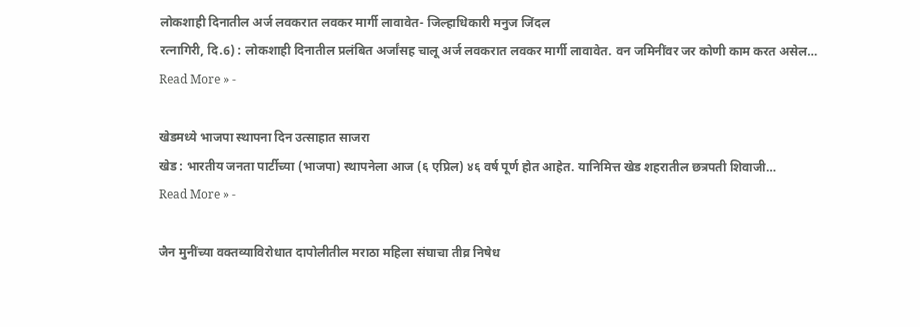लोकशाही दिनातील अर्ज लवकरात लवकर मार्गी लावावेत- जिल्हाधिकारी मनुज जिंदल
रत्नागिरी, दि.6) : लोकशाही दिनातील प्रलंबित अर्जांसह चालू अर्ज लवकरात लवकर मार्गी लावावेत. वन जमिनींवर जर कोणी काम करत असेल…
Read More » -

खेडमध्ये भाजपा स्थापना दिन उत्साहात साजरा
खेड : भारतीय जनता पार्टीच्या (भाजपा) स्थापनेला आज (६ एप्रिल) ४६ वर्ष पूर्ण होत आहेत. यानिमित्त खेड शहरातील छत्रपती शिवाजी…
Read More » -

जैन मुनींच्या वक्तव्याविरोधात दापोलीतील मराठा महिला संघाचा तीव्र निषेध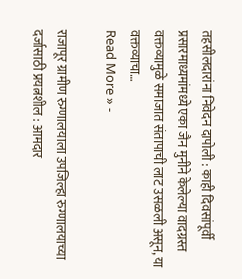तहसीलदारांना निवेदन दापोली : काही दिवसांपूर्वी प्रसारमाध्यमांमध्ये एका जैन मुनीने केलेल्या वादग्रस्त वक्तव्यामुळे समाजात संतापाची लाट उसळली असून, या वक्तव्याचा…
Read More » -

राजापूर ग्रामीण रुग्णालयाला उपजिल्हा रुग्णालयाच्या दर्जासाठी प्रयत्नशील : आमदार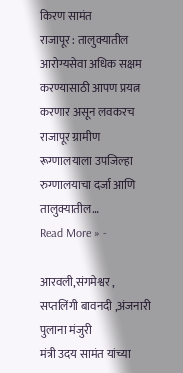किरण सामंत
राजापूर : तालुक्यातील आरोग्यसेवा अधिक सक्षम करण्यासाठी आपण प्रयत्न करणार असून लवकरच राजापूर ग्रामीण रूग्णालयाला उपजिल्हा रुग्णालयाचा दर्जा आणि तालुक्यातील…
Read More » -

आरवली,संगमेश्वर , सप्तलिंगी बावनदी ,अंजनारी पुलाना मंजुरी
मंत्री उदय सामंत यांच्या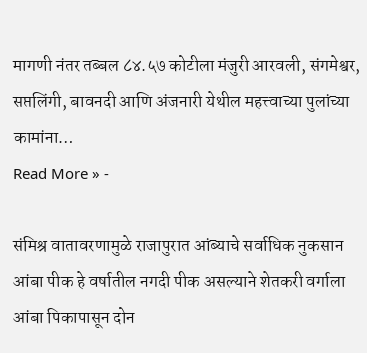मागणी नंतर तब्बल ८४.५७ कोटीला मंजुरी आरवली, संगमेश्वर, सप्तलिंगी, बावनदी आणि अंजनारी येथील महत्त्वाच्या पुलांच्या कामांना…
Read More » -

संमिश्र वातावरणामुळे राजापुरात आंब्याचे सर्वाधिक नुकसान
आंबा पीक हे वर्षातील नगदी पीक असल्याने शेतकरी वर्गाला आंबा पिकापासून दोन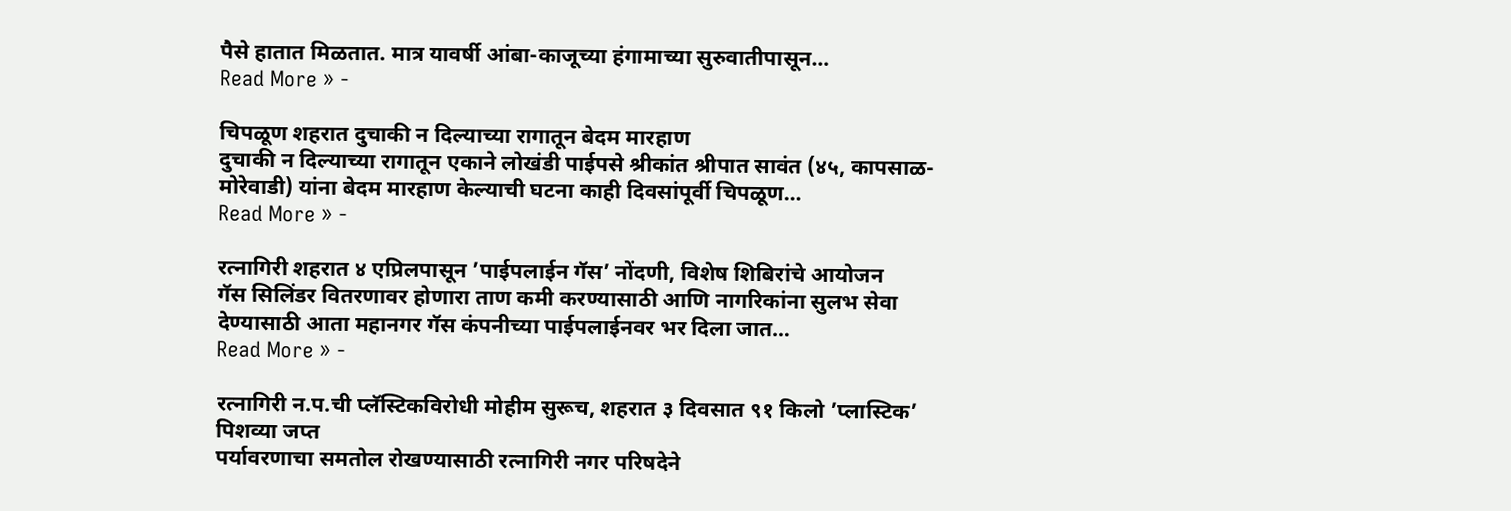पैसे हातात मिळतात. मात्र यावर्षी आंबा-काजूच्या हंगामाच्या सुरुवातीपासून…
Read More » -

चिपळूण शहरात दुचाकी न दिल्याच्या रागातून बेदम मारहाण
दुचाकी न दिल्याच्या रागातून एकाने लोखंडी पाईपसे श्रीकांत श्रीपात सावंत (४५, कापसाळ-मोरेवाडी) यांना बेदम मारहाण केल्याची घटना काही दिवसांपूर्वी चिपळूण…
Read More » -

रत्नागिरी शहरात ४ एप्रिलपासून ’पाईपलाईन गॅस’ नोंदणी, विशेष शिबिरांचे आयोजन
गॅस सिलिंडर वितरणावर होणारा ताण कमी करण्यासाठी आणि नागरिकांना सुलभ सेवा देण्यासाठी आता महानगर गॅस कंपनीच्या पाईपलाईनवर भर दिला जात…
Read More » -

रत्नागिरी न.प.ची प्लॅस्टिकविरोधी मोहीम सुरूच, शहरात ३ दिवसात ९१ किलो ’प्लास्टिक’ पिशव्या जप्त
पर्यावरणाचा समतोल रोखण्यासाठी रत्नागिरी नगर परिषदेने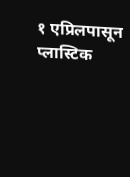१ एप्रिलपासून प्लास्टिक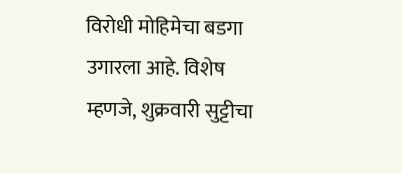विरोधी मोहिमेचा बडगा उगारला आहे. विशेष म्हणजे, शुक्रवारी सुट्टीचा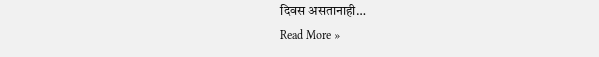दिवस असतानाही…
Read More »